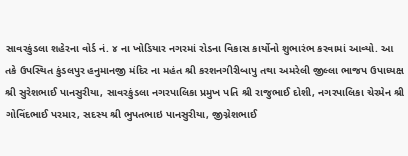સાવરકુંડલા શહેરના વોર્ડ નં. ૪ ના ખોડિયાર નગરમાં રોડના વિકાસ કાર્યોનો શુભારંભ કરવામાં આવ્યો. આ તકે ઉપસ્થિત કુંડલપુર હનુમાનજી મંદિર ના મહંત શ્રી કરશનગીરીબાપુ તથા અમરેલી જીલ્લા ભાજપ ઉપાધ્યક્ષ શ્રી સુરેશભાઈ પાનસુરીયા, સાવરકુંડલા નગરપાલિકા પ્રમુખ પતિ શ્રી રાજુભાઈ દોશી, નગરપાલિકા ચેરમેન શ્રી ગોવિંદભાઈ પરમાર, સદસ્ય શ્રી ભુપતભાઇ પાનસુરીયા, જીગ્નેશભાઈ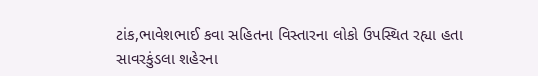ટાંક,ભાવેશભાઈ કવા સહિતના વિસ્તારના લોકો ઉપસ્થિત રહ્યા હતા
સાવરકુંડલા શહેરના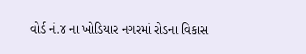વોર્ડ નં.૪ ના ખોડિયાર નગરમાં રોડના વિકાસ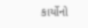કાર્યોનો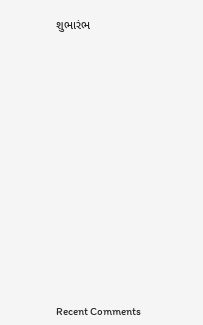શુભારંભ


















Recent Comments